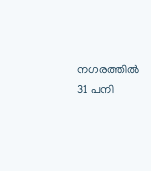നഗരത്തില്‍ 31 പനി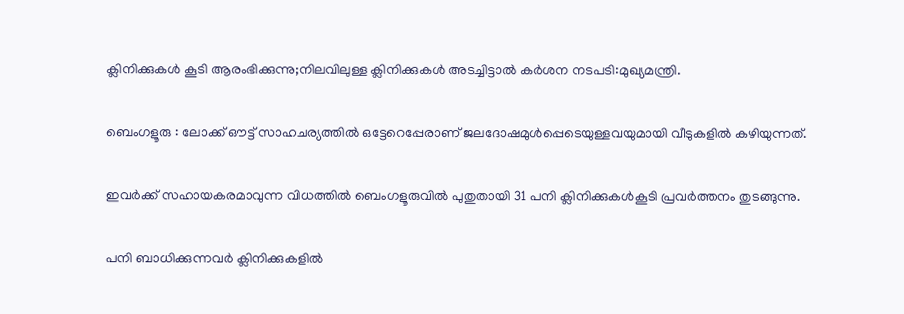ക്ലിനിക്കുകള്‍ കൂടി ആരംഭിക്കുന്നു;നിലവിലുള്ള ക്ലിനിക്കുകള്‍ അടച്ചിട്ടാല്‍ കര്‍ശന നടപടി:മുഖ്യമന്ത്രി.

ബെംഗളൂരു : ലോക്ക് ഔട്ട്‌ സാഹചര്യത്തില്‍ ഒട്ടേറെപ്പേരാണ് ജലദോഷമുൾപ്പെടെയുള്ളവയുമായി വീടുകളിൽ കഴിയുന്നത്.

ഇവര്‍ക്ക് സഹായകരമാവുന്ന വിധത്തില്‍ ബെംഗളൂരുവിൽ പുതുതായി 31 പനി ക്ലിനിക്കുകൾകൂടി പ്രവർത്തനം തുടങ്ങുന്നു.

പനി ബാധിക്കുന്നവർ ക്ലിനിക്കുകളിൽ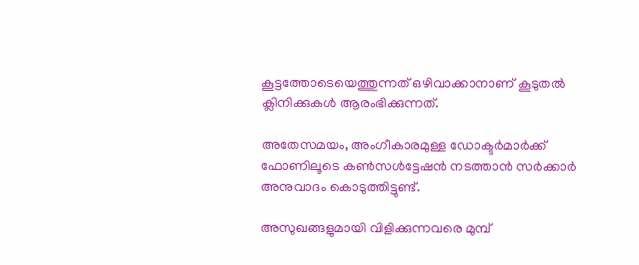കൂട്ടത്തോടെയെത്തുന്നത് ഒഴിവാക്കാനാണ് കൂടുതൽ ക്ലിനിക്കുകൾ ആരംഭിക്കുന്നത്.

അതേസമയം, അംഗീകാരമുള്ള ഡോക്ടർമാർക്ക് ഫോണിലൂടെ കൺസൾട്ടേഷൻ നടത്താൻ സർക്കാർ അനുവാദം കൊടുത്തിട്ടുണ്ട്.

അസുഖങ്ങളുമായി വിളിക്കുന്നവരെ മുമ്പ്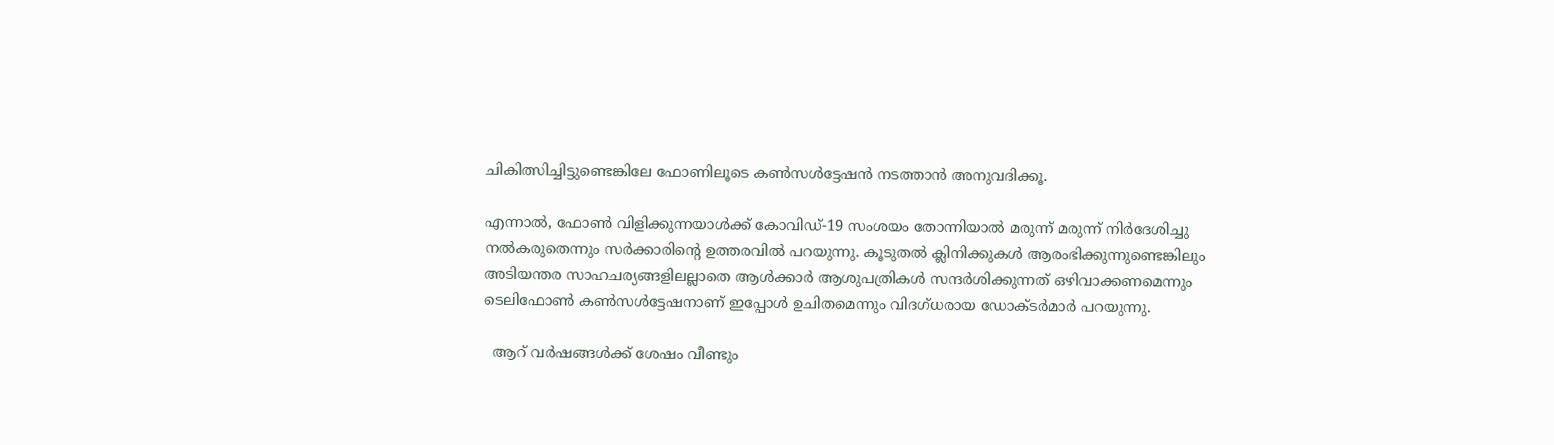ചികിത്സിച്ചിട്ടുണ്ടെങ്കിലേ ഫോണിലൂടെ കൺസൾട്ടേഷൻ നടത്താൻ അനുവദിക്കൂ.

എന്നാൽ, ഫോൺ വിളിക്കുന്നയാൾക്ക് കോവിഡ്-19 സംശയം തോന്നിയാൽ മരുന്ന് മരുന്ന് നിർദേശിച്ചു നൽകരുതെന്നും സർക്കാരിന്റെ ഉത്തരവിൽ പറയുന്നു. കൂടുതൽ ക്ലിനിക്കുകൾ ആരംഭിക്കുന്നുണ്ടെങ്കിലും അടിയന്തര സാഹചര്യങ്ങളിലല്ലാതെ ആൾക്കാർ ആശുപത്രികൾ സന്ദർശിക്കുന്നത് ഒഴിവാക്കണമെന്നും ടെലിഫോൺ കൺസൾട്ടേഷനാണ് ഇപ്പോൾ ഉചിതമെന്നും വിദഗ്ധരായ ഡോക്ടർമാർ പറയുന്നു.

  ആറ് വർഷങ്ങൾക്ക് ശേഷം വീണ്ടും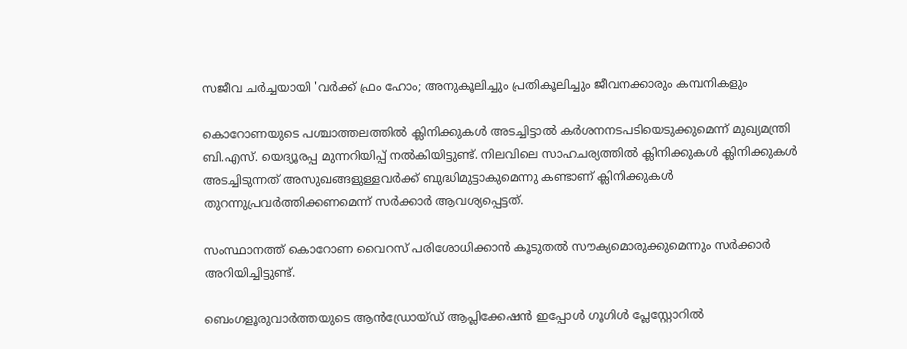സജീവ ചർച്ചയായി 'വർക്ക് ഫ്രം ഹോം; അനുകൂലിച്ചും പ്രതികൂലിച്ചും ജീവനക്കാരും കമ്പനികളും

കൊറോണയുടെ പശ്ചാത്തലത്തിൽ ക്ലിനിക്കുകൾ അടച്ചിട്ടാൽ കർശനനടപടിയെടുക്കുമെന്ന് മുഖ്യമന്ത്രി ബി.എസ്. യെദ്യൂരപ്പ മുന്നറിയിപ്പ് നൽകിയിട്ടുണ്ട്. നിലവിലെ സാഹചര്യത്തിൽ ക്ലിനിക്കുകൾ ക്ലിനിക്കുകൾ അടച്ചിടുന്നത് അസുഖങ്ങളുള്ളവർക്ക് ബുദ്ധിമുട്ടാകുമെന്നു കണ്ടാണ് ക്ലിനിക്കുകൾ തുറന്നുപ്രവർത്തിക്കണമെന്ന് സർക്കാർ ആവശ്യപ്പെട്ടത്.

സംസ്ഥാനത്ത് കൊറോണ വൈറസ് പരിശോധിക്കാൻ കൂടുതൽ സൗക്യമൊരുക്കുമെന്നും സർക്കാർ അറിയിച്ചിട്ടുണ്ട്.

ബെംഗളൂരുവാർത്തയുടെ ആൻഡ്രോയ്ഡ് ആപ്ലിക്കേഷൻ ഇപ്പോൾ ഗൂഗിൾ പ്ലേസ്റ്റോറിൽ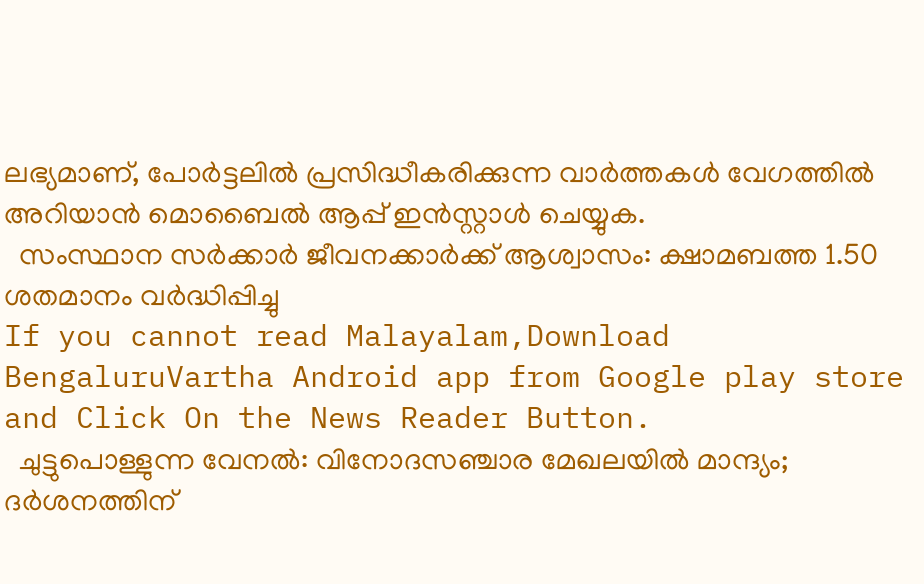ലഭ്യമാണ്, പോർട്ടലിൽ പ്രസിദ്ധീകരിക്കുന്ന വാർത്തകൾ വേഗത്തിൽ അറിയാൻ മൊബൈൽ ആപ്പ് ഇൻസ്റ്റാൾ ചെയ്യുക.
  സംസ്ഥാന സർക്കാർ ജീവനക്കാർക്ക് ആശ്വാസം: ക്ഷാമബത്ത 1.50 ശതമാനം വർദ്ധിപ്പിച്ചു
If you cannot read Malayalam,Download BengaluruVartha Android app from Google play store and Click On the News Reader Button.
  ചുട്ടുപൊള്ളുന്ന വേനൽ: വിനോദസഞ്ചാര മേഖലയിൽ മാന്ദ്യം; ദർശനത്തിന്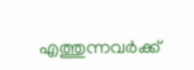എത്തുന്നവർക്ക്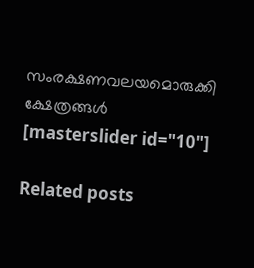സംരക്ഷണവലയമൊരുക്കി ക്ഷേത്രങ്ങൾ
[masterslider id="10"]

Related posts